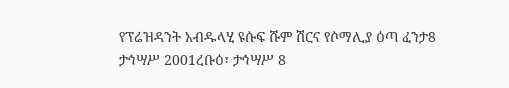የፕሬዝዳንት አብዱላሂ ዩሱፍ ሹም ሽርና የሶማሊያ ዕጣ ፈንታ8 ታኅሣሥ 2001ረቡዕ፣ ታኅሣሥ 8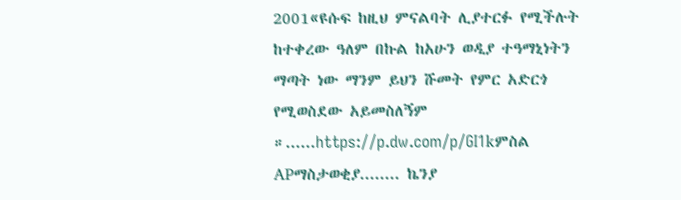2001«ዩሱፍ ከዚህ ምናልባት ሊያተርፉ የሚችሉት ከተቀረው ዓለም በኩል ከአሁን ወዲያ ተዓማኒነትን ማጣት ነው ማንም ይህን ሹመት የምር አድርጎ የሚወስደው አይመስለኝም ።......https://p.dw.com/p/GI1kምስል APማስታወቂያ........ ኬንያ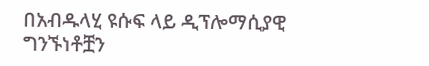በአብዱላሂ ዩሱፍ ላይ ዲፕሎማሲያዊ ግንኙነቶቿን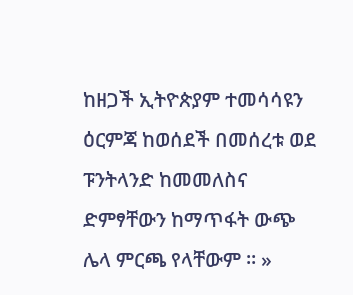ከዘጋች ኢትዮጵያም ተመሳሳዩን ዕርምጃ ከወሰደች በመሰረቱ ወደ ፑንትላንድ ከመመለስና ድምፃቸውን ከማጥፋት ውጭ ሌላ ምርጫ የላቸውም ። »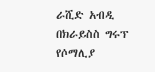ራሺድ አብዲ በክራይስስ ግሩፕ የሶማሊያ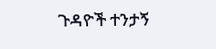ጉዳዮች ተንታኝ